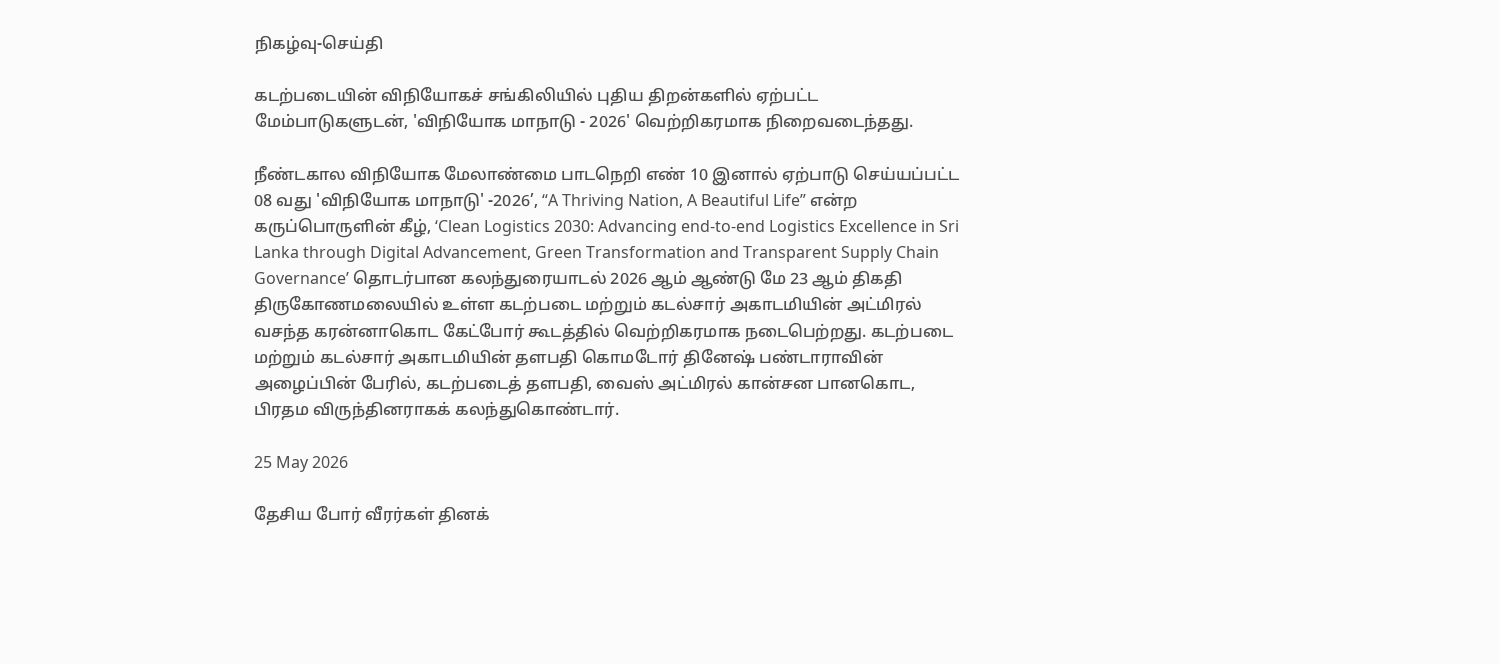நிகழ்வு-செய்தி

கடற்படையின் விநியோகச் சங்கிலியில் புதிய திறன்களில் ஏற்பட்ட மேம்பாடுகளுடன், 'விநியோக மாநாடு - 2026' வெற்றிகரமாக நிறைவடைந்தது.

நீண்டகால விநியோக மேலாண்மை பாடநெறி எண் 10 இனால் ஏற்பாடு செய்யப்பட்ட 08 வது 'விநியோக மாநாடு' -2026’, “A Thriving Nation, A Beautiful Life” என்ற கருப்பொருளின் கீழ், ‘Clean Logistics 2030: Advancing end-to-end Logistics Excellence in Sri Lanka through Digital Advancement, Green Transformation and Transparent Supply Chain Governance’ தொடர்பான கலந்துரையாடல் 2026 ஆம் ஆண்டு மே 23 ஆம் திகதி திருகோணமலையில் உள்ள கடற்படை மற்றும் கடல்சார் அகாடமியின் அட்மிரல் வசந்த கரன்னாகொட கேட்போர் கூடத்தில் வெற்றிகரமாக நடைபெற்றது. கடற்படை மற்றும் கடல்சார் அகாடமியின் தளபதி கொமடோர் தினேஷ் பண்டாராவின் அழைப்பின் பேரில், கடற்படைத் தளபதி, வைஸ் அட்மிரல் கான்சன பானகொட, பிரதம விருந்தினராகக் கலந்துகொண்டார்.

25 May 2026

தேசிய போர் வீரர்கள் தினக்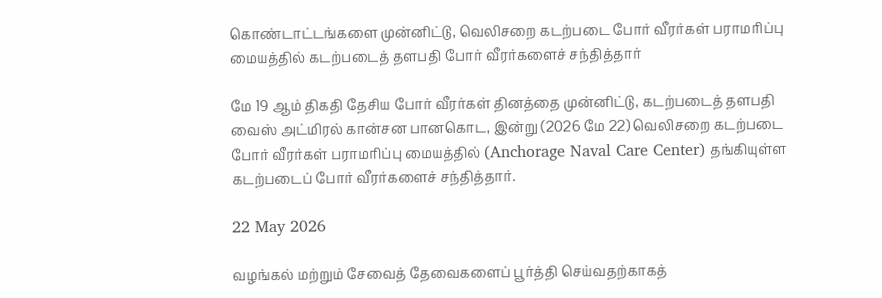கொண்டாட்டங்களை முன்னிட்டு, வெலிசறை கடற்படை போர் வீரர்கள் பராமரிப்பு மையத்தில் கடற்படைத் தளபதி போர் வீரர்களைச் சந்தித்தார்

மே 19 ஆம் திகதி தேசிய போர் வீரர்கள் தினத்தை முன்னிட்டு, கடற்படைத் தளபதி வைஸ் அட்மிரல் கான்சன பானகொட, இன்று (2026 மே 22) வெலிசறை கடற்படை போர் வீரர்கள் பராமரிப்பு மையத்தில் (Anchorage Naval Care Center) தங்கியுள்ள கடற்படைப் போர் வீரர்களைச் சந்தித்தார்.

22 May 2026

வழங்கல் மற்றும் சேவைத் தேவைகளைப் பூர்த்தி செய்வதற்காகத்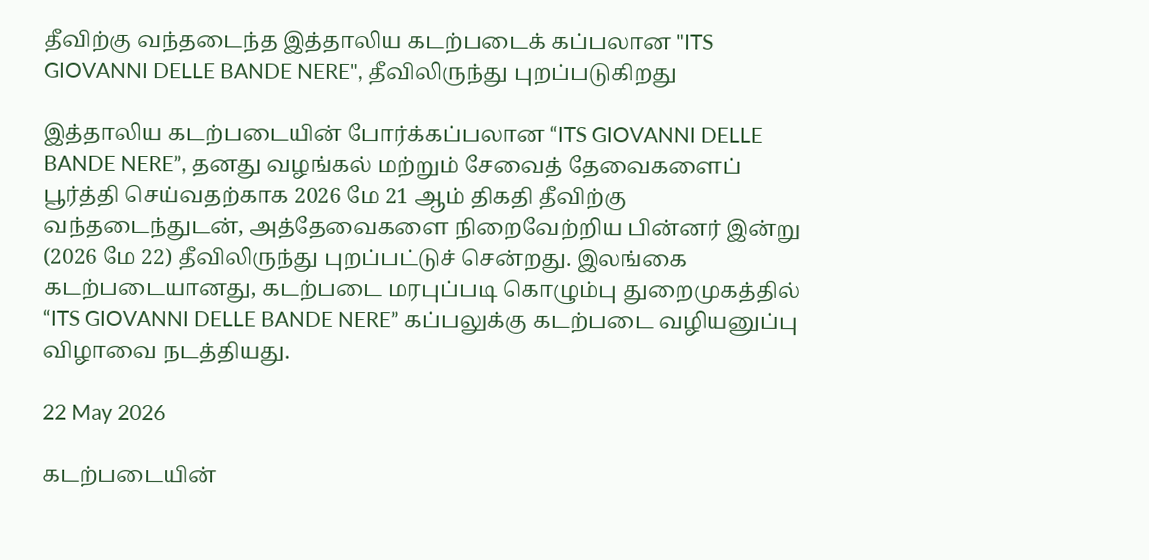தீவிற்கு வந்தடைந்த இத்தாலிய கடற்படைக் கப்பலான "ITS GIOVANNI DELLE BANDE NERE", தீவிலிருந்து புறப்படுகிறது

இத்தாலிய கடற்படையின் போர்க்கப்பலான “ITS GIOVANNI DELLE BANDE NERE”, தனது வழங்கல் மற்றும் சேவைத் தேவைகளைப் பூர்த்தி செய்வதற்காக 2026 மே 21 ஆம் திகதி தீவிற்கு வந்தடைந்துடன், அத்தேவைகளை நிறைவேற்றிய பின்னர் இன்று (2026 மே 22) தீவிலிருந்து புறப்பட்டுச் சென்றது. இலங்கை கடற்படையானது, கடற்படை மரபுப்படி கொழும்பு துறைமுகத்தில் “ITS GIOVANNI DELLE BANDE NERE” கப்பலுக்கு கடற்படை வழியனுப்பு விழாவை நடத்தியது.

22 May 2026

கடற்படையின்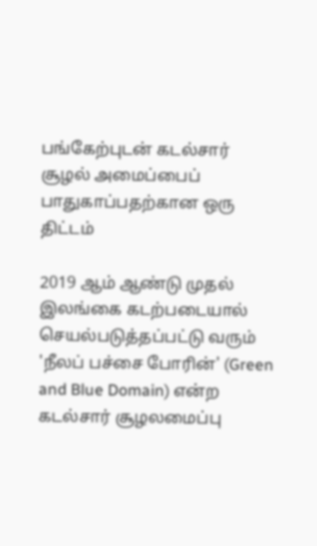பங்கேற்புடன் கடல்சார் சூழல் அமைப்பைப் பாதுகாப்பதற்கான ஒரு திட்டம்

2019 ஆம் ஆண்டு முதல் இலங்கை கடற்படையால் செயல்படுத்தப்பட்டு வரும் 'நீலப் பச்சை போரின்' (Green and Blue Domain) என்ற கடல்சார் சூழலமைப்பு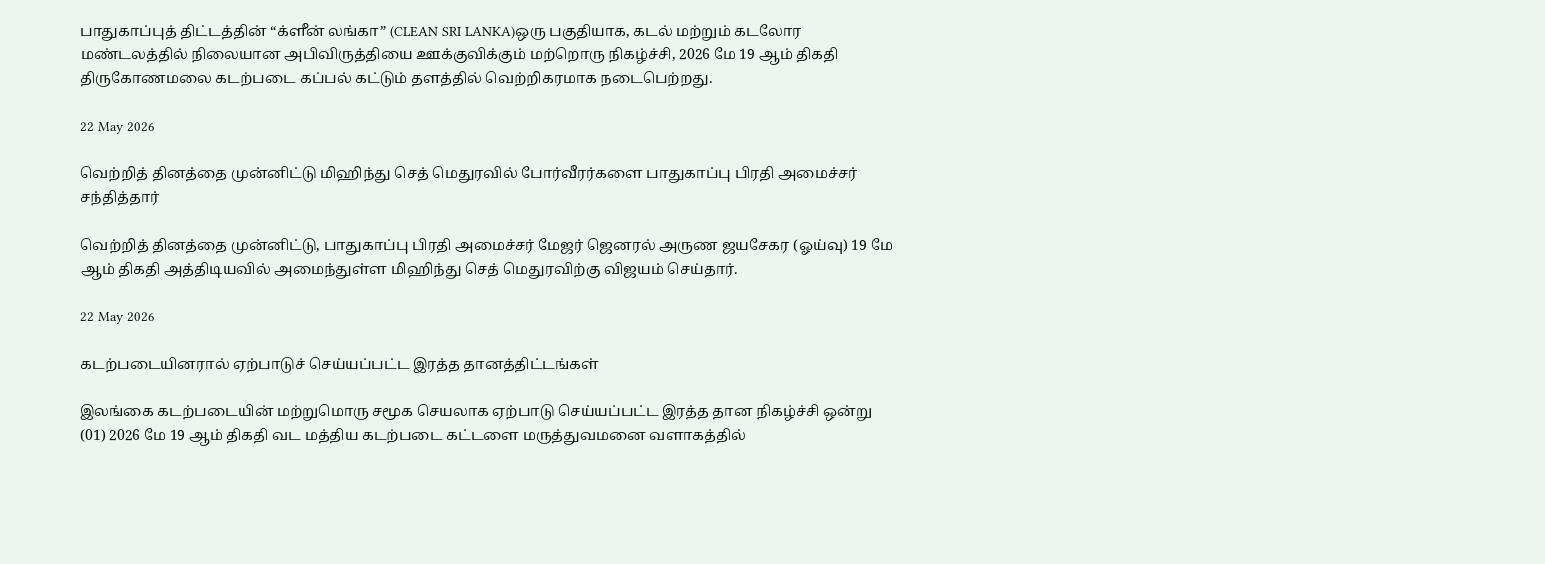பாதுகாப்புத் திட்டத்தின் “க்ளீன் லங்கா” (CLEAN SRI LANKA)ஒரு பகுதியாக, கடல் மற்றும் கடலோர மண்டலத்தில் நிலையான அபிவிருத்தியை ஊக்குவிக்கும் மற்றொரு நிகழ்ச்சி, 2026 மே 19 ஆம் திகதி திருகோணமலை கடற்படை கப்பல் கட்டும் தளத்தில் வெற்றிகரமாக நடைபெற்றது.

22 May 2026

வெற்றித் தினத்தை முன்னிட்டு மிஹிந்து செத் மெதுரவில் போர்வீரர்களை பாதுகாப்பு பிரதி அமைச்சர் சந்தித்தார்

வெற்றித் தினத்தை முன்னிட்டு, பாதுகாப்பு பிரதி அமைச்சர் மேஜர் ஜெனரல் அருண ஜயசேகர (ஓய்வு) 19 மே ஆம் திகதி அத்திடியவில் அமைந்துள்ள மிஹிந்து செத் மெதுரவிற்கு விஜயம் செய்தார்.

22 May 2026

கடற்படையினரால் ஏற்பாடுச் செய்யப்பட்ட இரத்த தானத்திட்டங்கள்

இலங்கை கடற்படையின் மற்றுமொரு சமூக செயலாக ஏற்பாடு செய்யப்பட்ட இரத்த தான நிகழ்ச்சி ஒன்று (01) 2026 மே 19 ஆம் திகதி வட மத்திய கடற்படை கட்டளை மருத்துவமனை வளாகத்தில்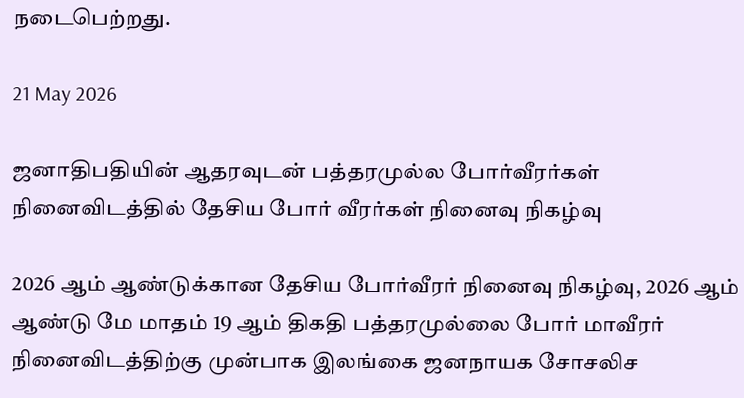நடைபெற்றது.

21 May 2026

ஜனாதிபதியின் ஆதரவுடன் பத்தரமுல்ல போர்வீரர்கள் நினைவிடத்தில் தேசிய போர் வீரர்கள் நினைவு நிகழ்வு

2026 ஆம் ஆண்டுக்கான தேசிய போர்வீரர் நினைவு நிகழ்வு, 2026 ஆம் ஆண்டு மே மாதம் 19 ஆம் திகதி பத்தரமுல்லை போர் மாவீரர் நினைவிடத்திற்கு முன்பாக இலங்கை ஜனநாயக சோசலிச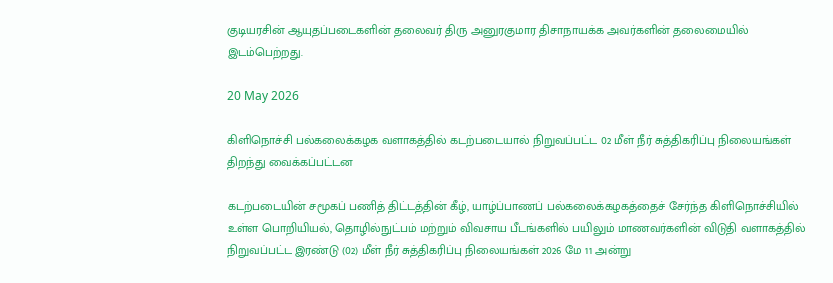குடியரசின் ஆயுதப்படைகளின் தலைவர் திரு அனுரகுமார திசாநாயக்க அவர்களின் தலைமையில் இடம்பெற்றது.

20 May 2026

கிளிநொச்சி பல்கலைக்கழக வளாகத்தில் கடற்படையால் நிறுவப்பட்ட 02 மீள் நீர் சுத்திகரிப்பு நிலையங்கள் திறந்து வைக்கப்பட்டன

கடற்படையின் சமூகப் பணித் திட்டத்தின் கீழ், யாழ்ப்பாணப் பல்கலைக்கழகத்தைச் சேர்ந்த கிளிநொச்சியில் உள்ள பொறியியல், தொழில்நுட்பம் மற்றும் விவசாய பீடங்களில் பயிலும் மாணவர்களின் விடுதி வளாகத்தில் நிறுவப்பட்ட இரண்டு (02) மீள் நீர் சுத்திகரிப்பு நிலையங்கள் 2026 மே 11 அன்று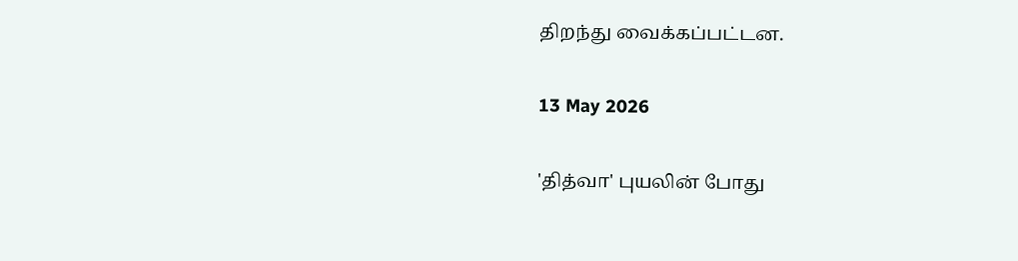திறந்து வைக்கப்பட்டன.

13 May 2026

'தித்வா' புயலின் போது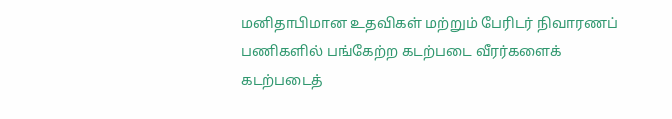மனிதாபிமான உதவிகள் மற்றும் பேரிடர் நிவாரணப் பணிகளில் பங்கேற்ற கடற்படை வீரர்களைக் கடற்படைத்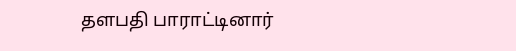தளபதி பாராட்டினார்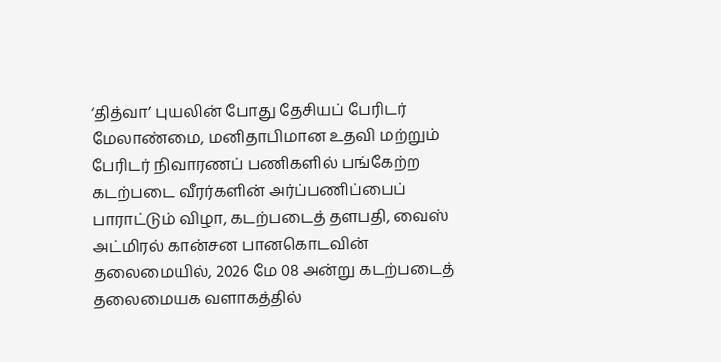‘தித்வா’ புயலின் போது தேசியப் பேரிடர் மேலாண்மை, மனிதாபிமான உதவி மற்றும் பேரிடர் நிவாரணப் பணிகளில் பங்கேற்ற கடற்படை வீரர்களின் அர்ப்பணிப்பைப் பாராட்டும் விழா, கடற்படைத் தளபதி, வைஸ் அட்மிரல் கான்சன பானகொடவின் தலைமையில், 2026 மே 08 அன்று கடற்படைத் தலைமையக வளாகத்தில்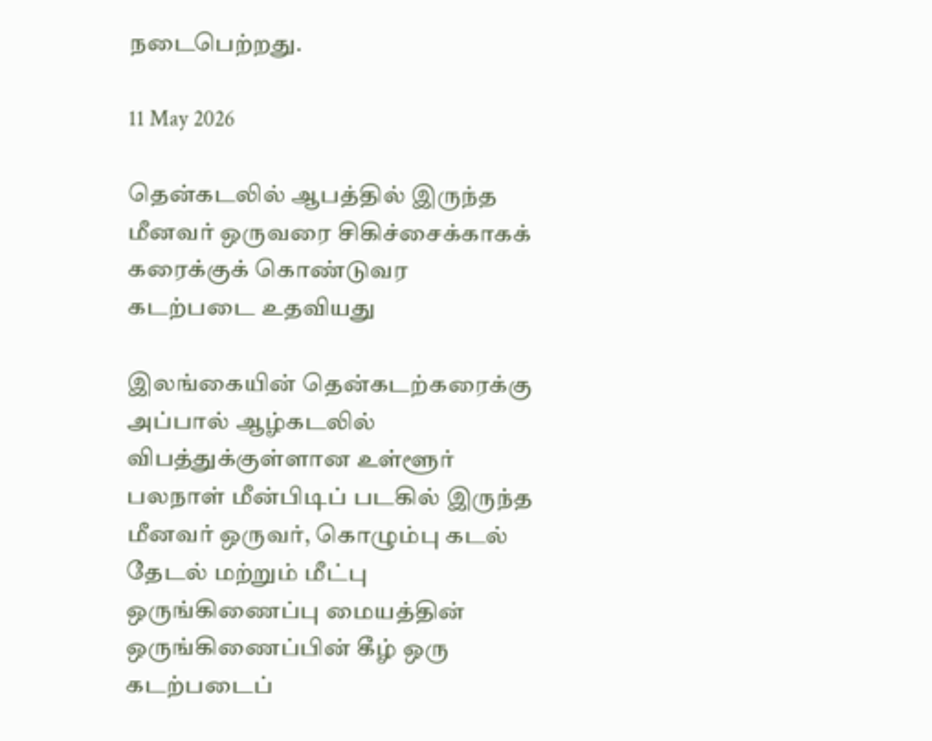நடைபெற்றது.

11 May 2026

தென்கடலில் ஆபத்தில் இருந்த மீனவர் ஒருவரை சிகிச்சைக்காகக் கரைக்குக் கொண்டுவர கடற்படை உதவியது

இலங்கையின் தென்கடற்கரைக்கு அப்பால் ஆழ்கடலில் விபத்துக்குள்ளான உள்ளூர் பலநாள் மீன்பிடிப் படகில் இருந்த மீனவர் ஒருவர், கொழும்பு கடல் தேடல் மற்றும் மீட்பு ஒருங்கிணைப்பு மையத்தின் ஒருங்கிணைப்பின் கீழ் ஒரு கடற்படைப்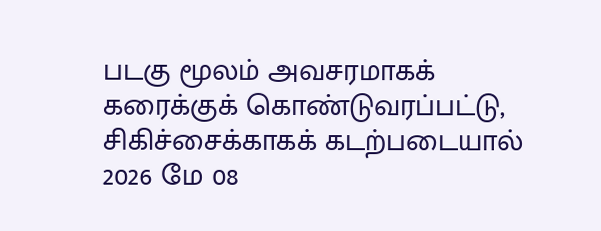படகு மூலம் அவசரமாகக் கரைக்குக் கொண்டுவரப்பட்டு, சிகிச்சைக்காகக் கடற்படையால் 2026 மே 08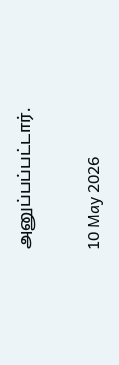அனுப்பப்பட்டார்.

10 May 2026